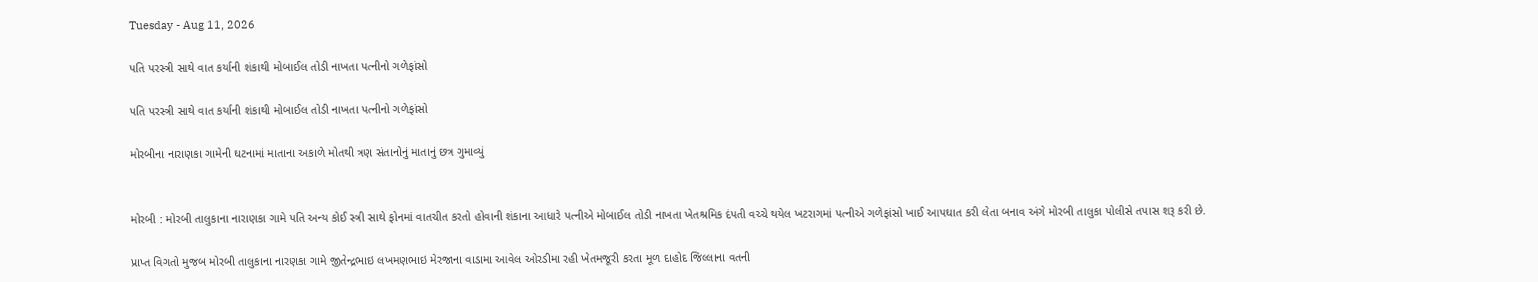Tuesday - Aug 11, 2026

પતિ પરસ્ત્રી સાથે વાત કર્યાની શંકાથી મોબાઈલ તોડી નાખતા પત્નીનો ગળેફાંસો

પતિ પરસ્ત્રી સાથે વાત કર્યાની શંકાથી મોબાઈલ તોડી નાખતા પત્નીનો ગળેફાંસો

મોરબીના નારાણકા ગામેની ઘટનામાં માતાના અકાળે મોતથી ત્રણ સંતાનોનું માતાનું છત્ર ગુમાવ્યું


મોરબી : મોરબી તાલુકાના નારાણકા ગામે પતિ અન્ય કોઈ સ્ત્રી સાથે ફોનમાં વાતચીત કરતો હોવાની શંકાના આધારે પત્નીએ મોબાઈલ તોડી નાખતા ખેતશ્રમિક દંપતી વચ્ચે થયેલ ખટરાગમાં પત્નીએ ગળેફાંસો ખાઈ આપઘાત કરી લેતા બનાવ અંગે મોરબી તાલુકા પોલીસે તપાસ શરૂ કરી છે.

પ્રાપ્ત વિગતો મુજબ મોરબી તાલુકાના નારણકા ગામે જીતેન્દ્રભાઇ લખમણભાઇ મેરજાના વાડામા આવેલ ઓરડીમા રહી ખેતમજૂરી કરતા મૂળ દાહોદ જિલ્લાના વતની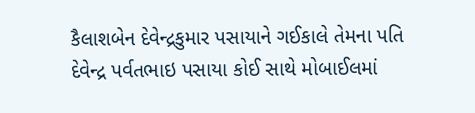કૈલાશબેન દેવેન્દ્રકુમાર પસાયાને ગઈકાલે તેમના પતિ દેવેન્દ્ર પર્વતભાઇ પસાયા કોઈ સાથે મોબાઈલમાં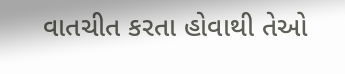વાતચીત કરતા હોવાથી તેઓ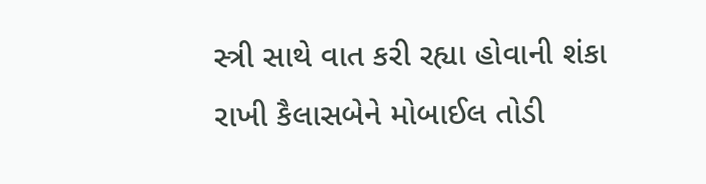સ્ત્રી સાથે વાત કરી રહ્યા હોવાની શંકા રાખી કૈલાસબેને મોબાઈલ તોડી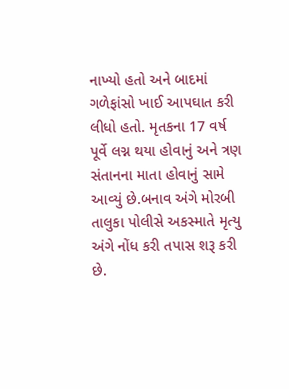નાખ્યો હતો અને બાદમાં ગળેફાંસો ખાઈ આપઘાત કરી લીધો હતો. મૃતકના 17 વર્ષ પૂર્વે લગ્ન થયા હોવાનું અને ત્રણ સંતાનના માતા હોવાનું સામે આવ્યું છે.બનાવ અંગે મોરબી તાલુકા પોલીસે અકસ્માતે મૃત્યુ અંગે નોંધ કરી તપાસ શરૂ કરી છે.